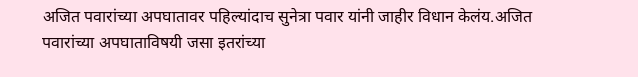अजित पवारांच्या अपघातावर पहिल्यांदाच सुनेत्रा पवार यांनी जाहीर विधान केलंय.अजित पवारांच्या अपघाताविषयी जसा इतरांच्या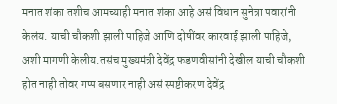मनात शंका तशीच आमच्याही मनात शंका आहे असं विधान सुनेत्रा पवारांनी केलंय. याची चौकशी झाली पाहिजे आणि दोषींवर कारवाई झाली पाहिजे, अशी मागणी केलीय.तसंच मुख्यमंत्री देवेंद्र फडणवीसांनी देखील याची चौकशी होत नाही तोवर गप्प बसणार नाही असं स्पष्टीकरण देवेंद्र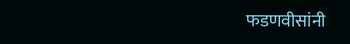फडणवीसांनी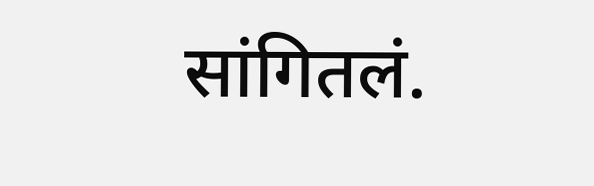सांगितलं.